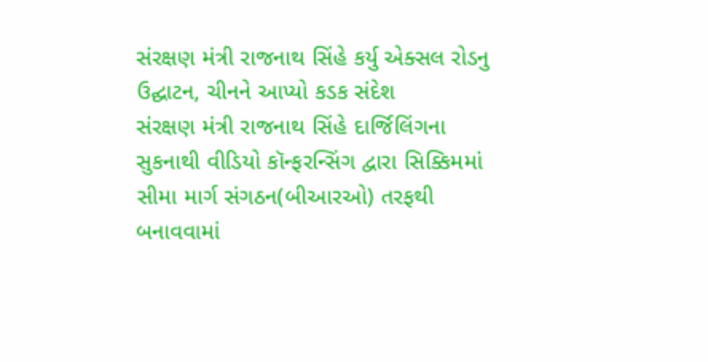સંરક્ષણ મંત્રી રાજનાથ સિંહે કર્યુ એક્સલ રોડનુ ઉદ્ઘાટન, ચીનને આપ્યો કડક સંદેશ
સંરક્ષણ મંત્રી રાજનાથ સિંહે દાર્જિલિંગના સુકનાથી વીડિયો કૉન્ફરન્સિંગ દ્વારા સિક્કિમમાં સીમા માર્ગ સંગઠન(બીઆરઓ) તરફથી બનાવવામાં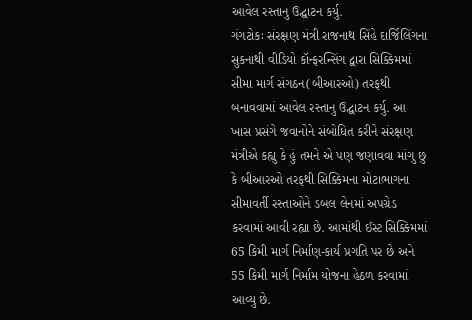આવેલ રસ્તાનુ ઉદ્ઘાટન કર્યુ.
ગંગટોકઃ સંરક્ષણ મંત્રી રાજનાથ સિંહે દાર્જિલિંગના સુકનાથી વીડિયો કૉન્ફરન્સિંગ દ્વારા સિક્કિમમાં સીમા માર્ગ સંગઠન(બીઆરઓ) તરફથી બનાવવામાં આવેલ રસ્તાનુ ઉદ્ઘાટન કર્યુ. આ ખાસ પ્રસંગે જવાનોને સંબોધિત કરીને સંરક્ષણ મંત્રીએ કહ્યુ કે હું તમને એ પણ જણાવવા માંગુ છુ કે બીઆરઓ તરફથી સિક્કિમના મોટાભાગના સીમાવર્તી રસ્તાઓને ડબલ લેનમાં અપગ્રેડ કરવામાં આવી રહ્યા છે. આમાંથી ઈસ્ટ સિક્કિમમાં 65 કિમી માર્ગ નિર્માણ-કાર્ય પ્રગતિ પર છે અને 55 કિમી માર્ગ નિર્મામ યોજના હેઠળ કરવામાં આવ્યુ છે.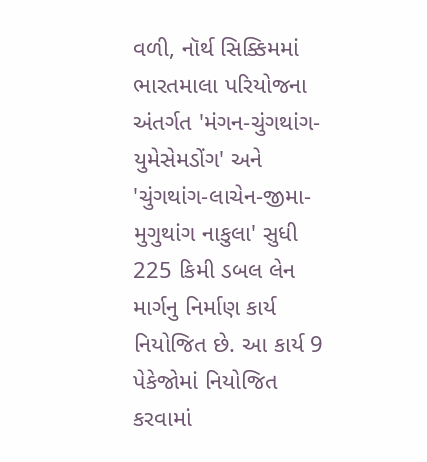વળી, નૉર્થ સિક્કિમમાં ભારતમાલા પરિયોજના અંતર્ગત 'મંગન-ચુંગથાંગ-યુમેસેમડોંગ' અને 'ચુંગથાંગ-લાચેન-જીમા-મુગુથાંગ નાકુલા' સુધી 225 કિમી ડબલ લેન માર્ગનુ નિર્માણ કાર્ય નિયોજિત છે. આ કાર્ય 9 પેકેજોમાં નિયોજિત કરવામાં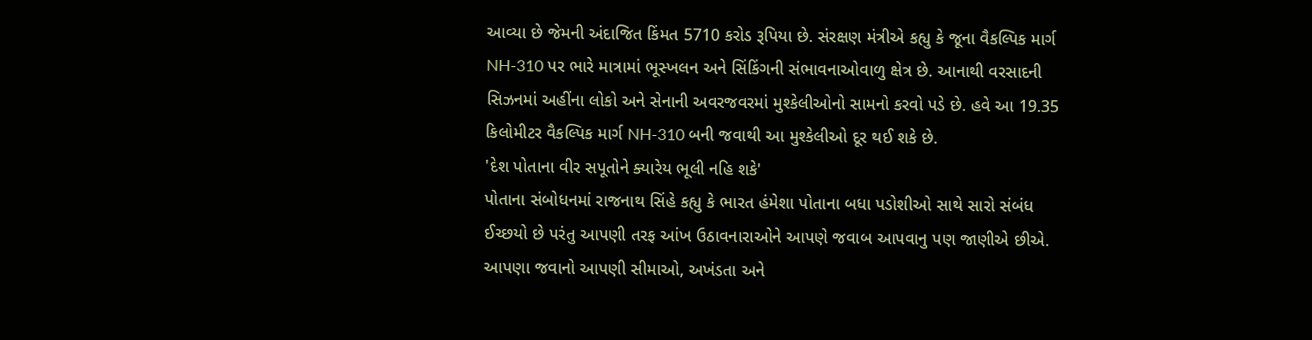આવ્યા છે જેમની અંદાજિત કિંમત 5710 કરોડ રૂપિયા છે. સંરક્ષણ મંત્રીએ કહ્યુ કે જૂના વૈકલ્પિક માર્ગ NH-310 પર ભારે માત્રામાં ભૂસ્ખલન અને સિંકિંગની સંભાવનાઓવાળુ ક્ષેત્ર છે. આનાથી વરસાદની સિઝનમાં અહીંના લોકો અને સેનાની અવરજવરમાં મુશ્કેલીઓનો સામનો કરવો પડે છે. હવે આ 19.35 કિલોમીટર વૈકલ્પિક માર્ગ NH-310 બની જવાથી આ મુશ્કેલીઓ દૂર થઈ શકે છે.
'દેશ પોતાના વીર સપૂતોને ક્યારેય ભૂલી નહિ શકે'
પોતાના સંબોધનમાં રાજનાથ સિંહે કહ્યુ કે ભારત હંમેશા પોતાના બધા પડોશીઓ સાથે સારો સંબંધ ઈચ્છયો છે પરંતુ આપણી તરફ આંખ ઉઠાવનારાઓને આપણે જવાબ આપવાનુ પણ જાણીએ છીએ. આપણા જવાનો આપણી સીમાઓ, અખંડતા અને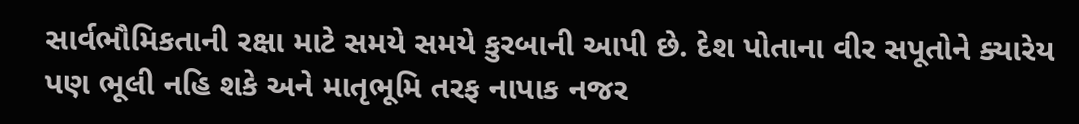સાર્વભૌમિકતાની રક્ષા માટે સમયે સમયે કુરબાની આપી છે. દેશ પોતાના વીર સપૂતોને ક્યારેય પણ ભૂલી નહિ શકે અને માતૃભૂમિ તરફ નાપાક નજર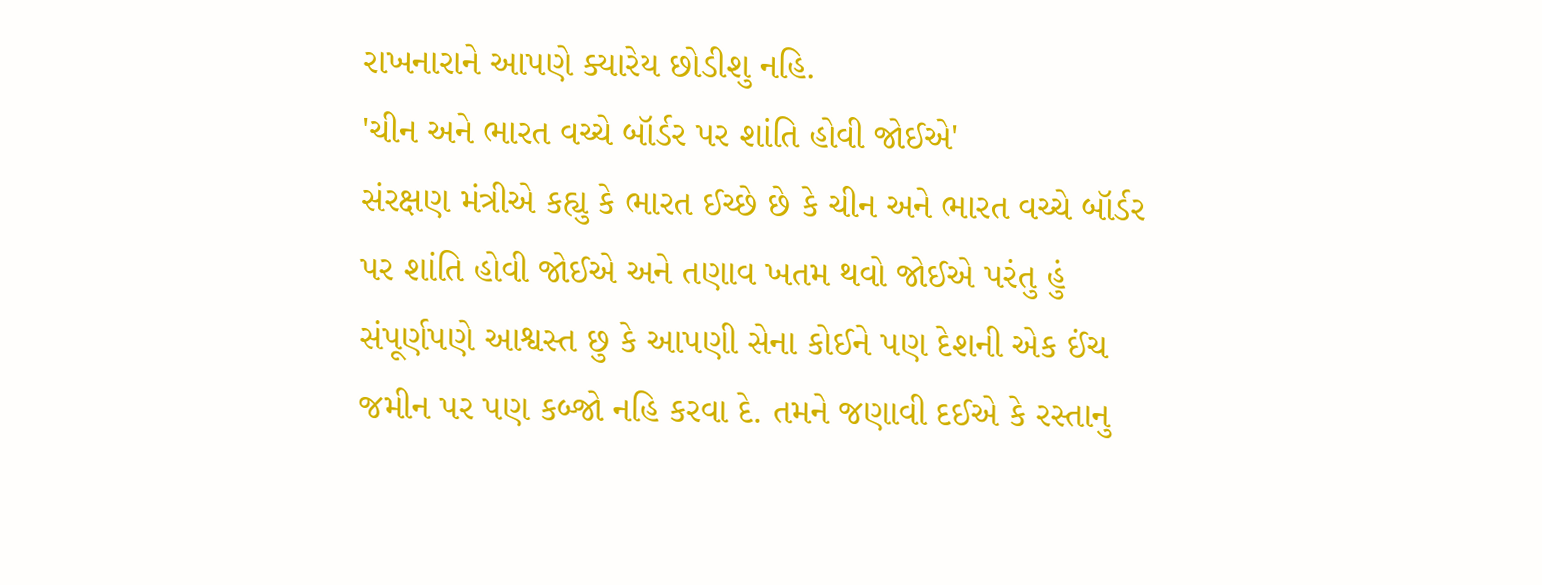રાખનારાને આપણે ક્યારેય છોડીશુ નહિ.
'ચીન અને ભારત વચ્ચે બૉર્ડર પર શાંતિ હોવી જોઈએ'
સંરક્ષણ મંત્રીએ કહ્યુ કે ભારત ઈચ્છે છે કે ચીન અને ભારત વચ્ચે બૉર્ડર પર શાંતિ હોવી જોઈએ અને તણાવ ખતમ થવો જોઈએ પરંતુ હું સંપૂર્ણપણે આશ્વસ્ત છુ કે આપણી સેના કોઈને પણ દેશની એક ઈંચ જમીન પર પણ કબ્જો નહિ કરવા દે. તમને જણાવી દઈએ કે રસ્તાનુ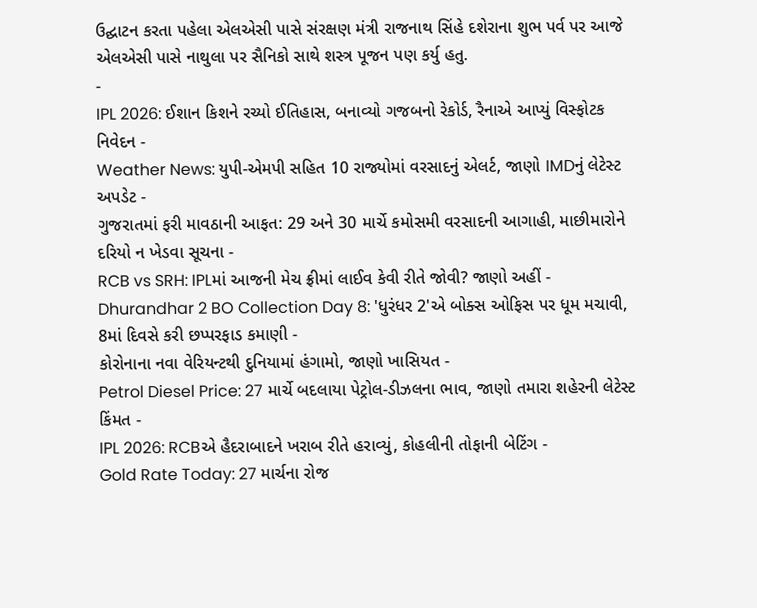ઉદ્ઘાટન કરતા પહેલા એલએસી પાસે સંરક્ષણ મંત્રી રાજનાથ સિંહે દશેરાના શુભ પર્વ પર આજે એલએસી પાસે નાથુલા પર સૈનિકો સાથે શસ્ત્ર પૂજન પણ કર્યુ હતુ.
-
IPL 2026: ઈશાન કિશને રચ્યો ઈતિહાસ, બનાવ્યો ગજબનો રેકોર્ડ, રૈનાએ આપ્યું વિસ્ફોટક નિવેદન -
Weather News: યુપી-એમપી સહિત 10 રાજ્યોમાં વરસાદનું એલર્ટ, જાણો IMDનું લેટેસ્ટ અપડેટ -
ગુજરાતમાં ફરી માવઠાની આફત: 29 અને 30 માર્ચે કમોસમી વરસાદની આગાહી, માછીમારોને દરિયો ન ખેડવા સૂચના -
RCB vs SRH: IPLમાં આજની મેચ ફ્રીમાં લાઈવ કેવી રીતે જોવી? જાણો અહીં -
Dhurandhar 2 BO Collection Day 8: 'ધુરંધર 2'એ બોક્સ ઓફિસ પર ધૂમ મચાવી, 8માં દિવસે કરી છપ્પરફાડ કમાણી -
કોરોનાના નવા વેરિયન્ટથી દુનિયામાં હંગામો, જાણો ખાસિયત -
Petrol Diesel Price: 27 માર્ચે બદલાયા પેટ્રોલ-ડીઝલના ભાવ, જાણો તમારા શહેરની લેટેસ્ટ કિંમત -
IPL 2026: RCBએ હૈદરાબાદને ખરાબ રીતે હરાવ્યું, કોહલીની તોફાની બેટિંગ -
Gold Rate Today: 27 માર્ચના રોજ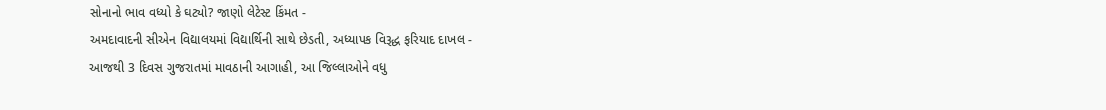સોનાનો ભાવ વધ્યો કે ઘટ્યો? જાણો લેટેસ્ટ કિંમત -
અમદાવાદની સીએન વિદ્યાલયમાં વિદ્યાર્થિની સાથે છેડતી, અધ્યાપક વિરૂદ્ધ ફરિયાદ દાખલ -
આજથી 3 દિવસ ગુજરાતમાં માવઠાની આગાહી, આ જિલ્લાઓને વધુ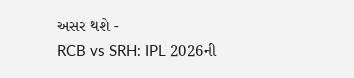અસર થશે -
RCB vs SRH: IPL 2026ની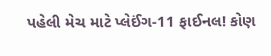પહેલી મેચ માટે પ્લેઈંગ-11 ફાઈનલ! કોણ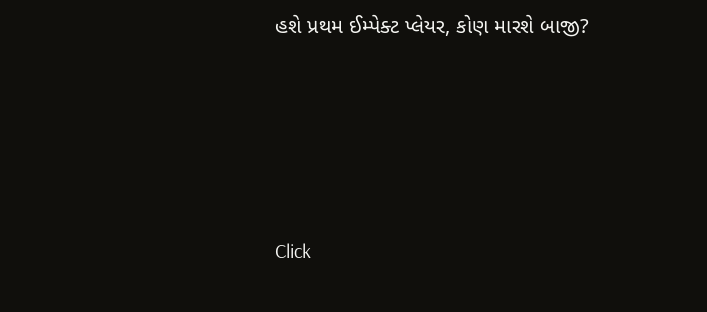હશે પ્રથમ ઈમ્પેક્ટ પ્લેયર, કોણ મારશે બાજી?








Click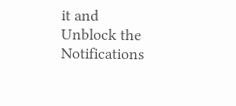it and Unblock the Notifications